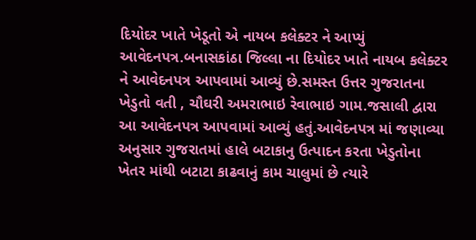દિયોદર ખાતે ખેડૂતો એ નાયબ કલેક્ટર ને આપ્યું આવેદનપત્ર.બનાસકાંઠા જિલ્લા ના દિયોદર ખાતે નાયબ કલેક્ટર ને આવેદનપત્ર આપવામાં આવ્યું છે.સમસ્ત ઉત્તર ગુજરાતના ખેડુતો વતી , ચૌઘરી અમરાભાઇ રેવાભાઇ ગામ.જસાલી દ્વારા આ આવેદનપત્ર આપવામાં આવ્યું હતું.આવેદનપત્ર માં જણાવ્યા અનુસાર ગુજરાતમાં હાલે બટાકાનુ ઉત્પાદન કરતા ખેડુતોના ખેતર માંથી બટાટા કાઢવાનું કામ ચાલુમાં છે ત્યારે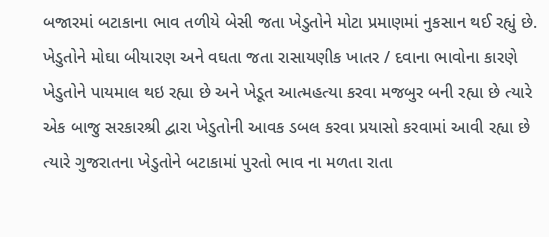બજારમાં બટાકાના ભાવ તળીયે બેસી જતા ખેડુતોને મોટા પ્રમાણમાં નુકસાન થઈ રહ્યું છે. ખેડુતોને મોઘા બીયારણ અને વઘતા જતા રાસાયણીક ખાતર / દવાના ભાવોના કારણે ખેડુતોને પાયમાલ થઇ રહ્યા છે અને ખેડૂત આત્મહત્યા કરવા મજબુર બની રહ્યા છે ત્યારે એક બાજુ સરકારશ્રી દ્વારા ખેડુતોની આવક ડબલ કરવા પ્રયાસો કરવામાં આવી રહ્યા છે ત્યારે ગુજરાતના ખેડુતોને બટાકામાં પુરતો ભાવ ના મળતા રાતા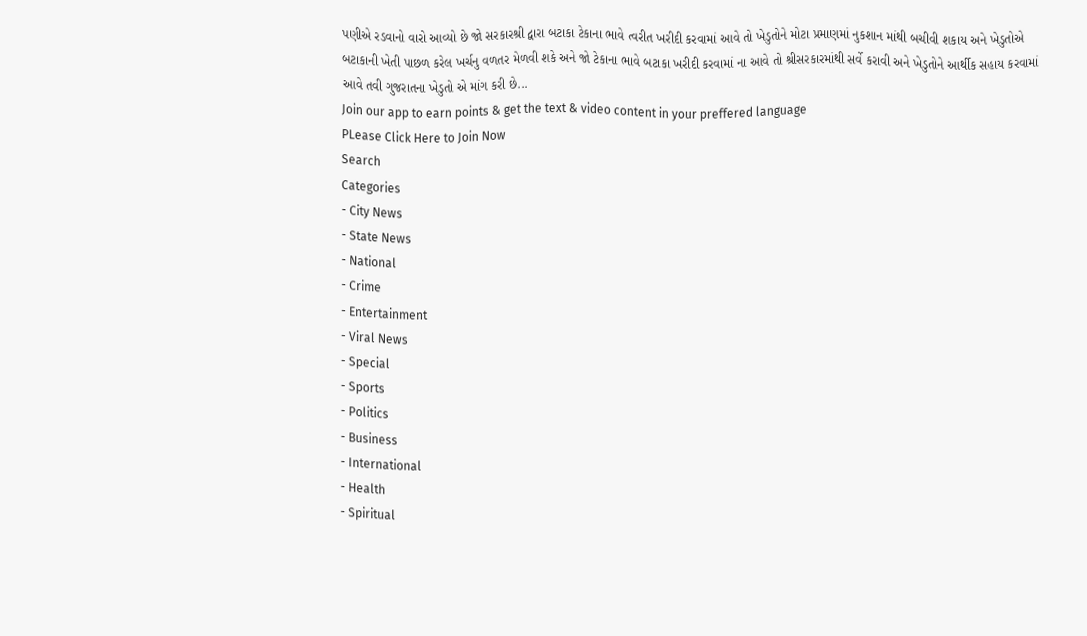પણીએ રડવાનો વારો આવ્યો છે જો સરકારશ્રી દ્વારા બટાકા ટેકાના ભાવે ત્વરીત ખરીદી કરવામાં આવે તો ખેડુતોને મોટા પ્રમાણમાં નુકશાન માંથી બચીવી શકાય અને ખેડુતોએ બટાકાની ખેતી પાછળ કરેલ ખર્ચનુ વળતર મેળવી શકે અને જો ટેકાના ભાવે બટાકા ખરીદી કરવામાં ના આવે તો શ્રીસરકારમાંથી સર્વે કરાવી અને ખેડુતોને આર્થીક સહાય કરવામાં આવે તવી ગુજરાતના ખેડુતો એ માંગ કરી છે...
Join our app to earn points & get the text & video content in your preffered language
PLease Click Here to Join Now
Search
Categories
- City News
- State News
- National
- Crime
- Entertainment
- Viral News
- Special
- Sports
- Politics
- Business
- International
- Health
- Spiritual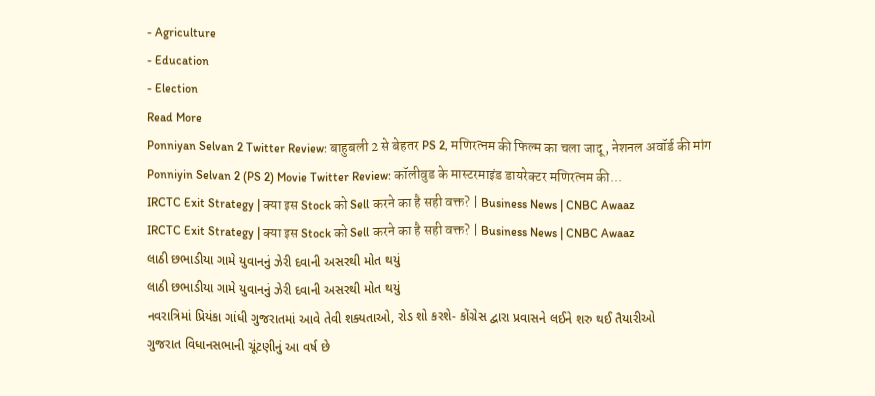- Agriculture
- Education
- Election
Read More
Ponniyan Selvan 2 Twitter Review: बाहुबली 2 से बेहतर PS 2, मणिरत्नम की फिल्म का चला जादू, नेशनल अवॉर्ड की मांग
Ponniyin Selvan 2 (PS 2) Movie Twitter Review: कॉलीवुड के मास्टरमाइंड डायरेक्टर मणिरत्नम की...
IRCTC Exit Strategy | क्या इस Stock को Sell करने का है सही वक्त? | Business News | CNBC Awaaz
IRCTC Exit Strategy | क्या इस Stock को Sell करने का है सही वक्त? | Business News | CNBC Awaaz
લાઠી છભાડીયા ગામે યુવાનનું ઝેરી દવાની અસરથી મોત થયું
લાઠી છભાડીયા ગામે યુવાનનું ઝેરી દવાની અસરથી મોત થયું
નવરાત્રિમાં પ્રિયંકા ગાંધી ગુજરાતમાં આવે તેવી શક્યતાઓ, રોડ શો કરશે- કોંગ્રેસ દ્વારા પ્રવાસને લઈને શરુ થઈ તૈયારીઓ
ગુજરાત વિધાનસભાની ચૂંટણીનું આ વર્ષ છે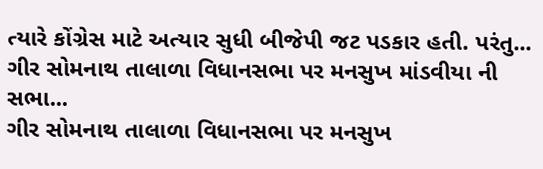ત્યારે કોંગ્રેસ માટે અત્યાર સુધી બીજેપી જટ પડકાર હતી. પરંતુ...
ગીર સોમનાથ તાલાળા વિધાનસભા પર મનસુખ માંડવીયા ની સભા...
ગીર સોમનાથ તાલાળા વિધાનસભા પર મનસુખ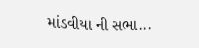માંડવીયા ની સભા...